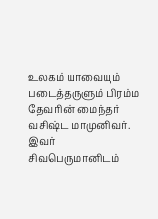உலகம் யாவையும் படைத்தருளும் பிரம்ம தேவரின் மைந்தர் வசிஷ்ட மாமுனிவர். இவர் சிவபெருமானிடம்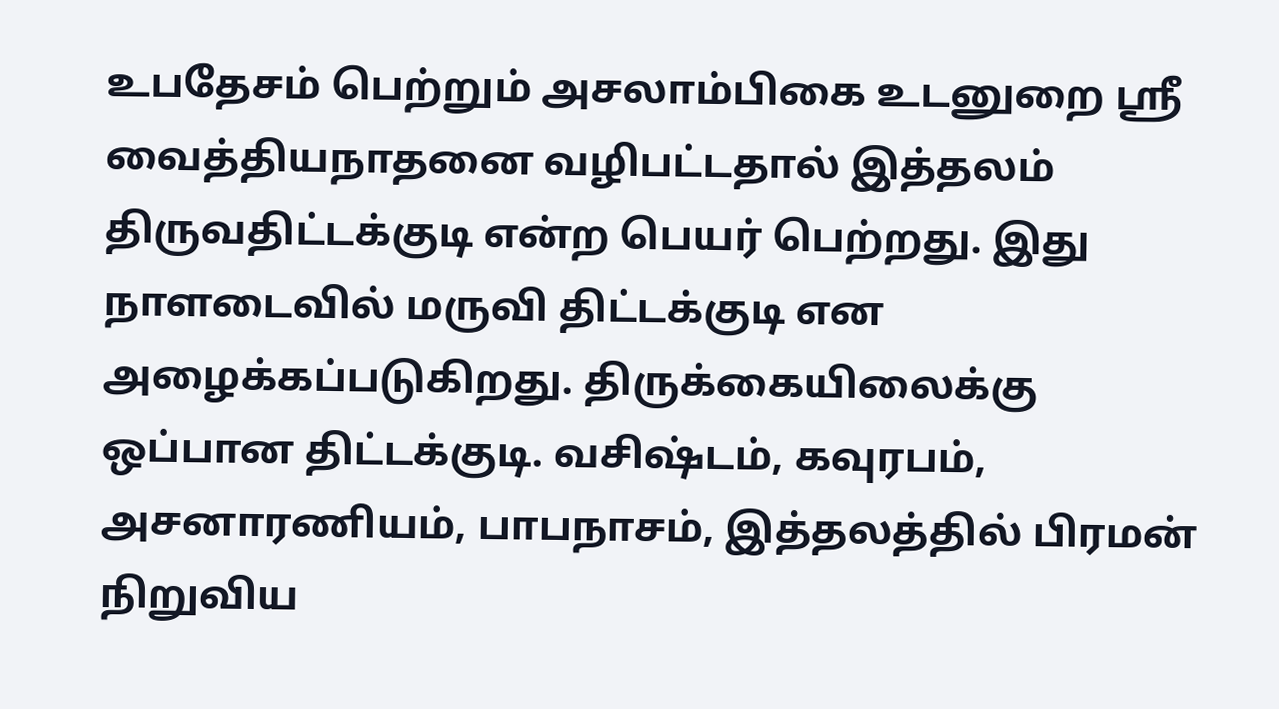உபதேசம் பெற்றும் அசலாம்பிகை உடனுறை ஸ்ரீ வைத்தியநாதனை வழிபட்டதால் இத்தலம் திருவதிட்டக்குடி என்ற பெயர் பெற்றது. இது நாளடைவில் மருவி திட்டக்குடி என அழைக்கப்படுகிறது. திருக்கையிலைக்கு ஒப்பான திட்டக்குடி. வசிஷ்டம், கவுரபம், அசனாரணியம், பாபநாசம், இத்தலத்தில் பிரமன் நிறுவிய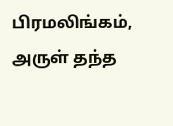பிரமலிங்கம், அருள் தந்த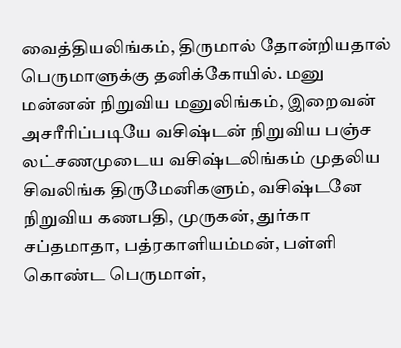வைத்தியலிங்கம், திருமால் தோன்றியதால் பெருமாளுக்கு தனிக்கோயில். மனு மன்னன் நிறுவிய மனுலிங்கம், இறைவன் அசரீரிப்படியே வசிஷ்டன் நிறுவிய பஞ்ச லட்சணமுடைய வசிஷ்டலிங்கம் முதலிய சிவலிங்க திருமேனிகளும், வசிஷ்டனே நிறுவிய கணபதி, முருகன், துர்கா சப்தமாதா, பத்ரகாளியம்மன், பள்ளி கொண்ட பெருமாள்,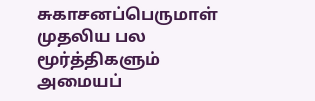சுகாசனப்பெருமாள் முதலிய பல மூர்த்திகளும் அமையப்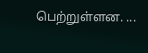பெற்றுள்ளன. ...